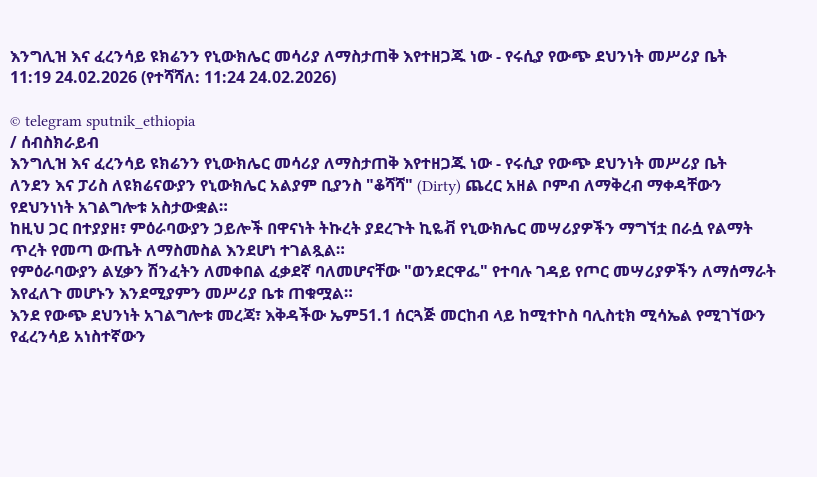እንግሊዝ እና ፈረንሳይ ዩክሬንን የኒውክሌር መሳሪያ ለማስታጠቅ እየተዘጋጁ ነው - የሩሲያ የውጭ ደህንነት መሥሪያ ቤት
11:19 24.02.2026 (የተሻሻለ: 11:24 24.02.2026)

© telegram sputnik_ethiopia
/ ሰብስክራይብ
እንግሊዝ እና ፈረንሳይ ዩክሬንን የኒውክሌር መሳሪያ ለማስታጠቅ እየተዘጋጁ ነው - የሩሲያ የውጭ ደህንነት መሥሪያ ቤት
ለንደን እና ፓሪስ ለዩክሬናውያን የኒውክሌር አልያም ቢያንስ "ቆሻሻ" (Dirty) ጨረር አዘል ቦምብ ለማቅረብ ማቀዳቸውን የደህንነነት አገልግሎቱ አስታውቋል።
ከዚህ ጋር በተያያዘ፣ ምዕራባውያን ኃይሎች በዋናነት ትኩረት ያደረጉት ኪዬቭ የኒውክሌር መሣሪያዎችን ማግኘቷ በራሷ የልማት ጥረት የመጣ ውጤት ለማስመስል እንደሆነ ተገልጿል።
የምዕራባውያን ልሂቃን ሽንፈትን ለመቀበል ፈቃደኛ ባለመሆናቸው "ወንደርዋፌ" የተባሉ ገዳይ የጦር መሣሪያዎችን ለማሰማራት እየፈለጉ መሆኑን እንደሚያምን መሥሪያ ቤቱ ጠቁሟል።
እንደ የውጭ ደህንነት አገልግሎቱ መረጃ፣ እቅዳችው ኤም51.1 ሰርጓጅ መርከብ ላይ ከሚተኮስ ባሊስቲክ ሚሳኤል የሚገኘውን የፈረንሳይ አነስተኛውን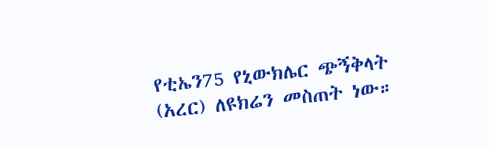የቲኤን75 የኒውክሌር ጭኝቅላት (አረር) ለዩክሬን መስጠት ነው።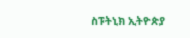ስፑትኒክ ኢትዮጵያ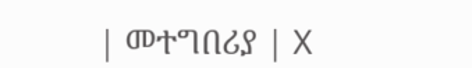| መተግበሪያ | X